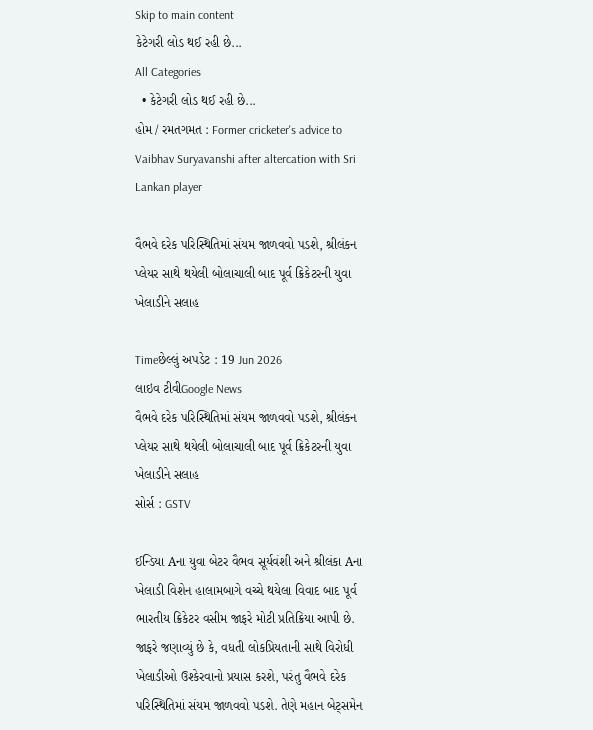Skip to main content
કેટેગરી લોડ થઈ રહી છે...
All Categories
  • કેટેગરી લોડ થઈ રહી છે...
હોમ / રમતગમત : Former cricketer's advice to Vaibhav Suryavanshi after altercation with Sri Lankan player

વૈભવે દરેક પરિસ્થિતિમાં સંયમ જાળવવો પડશે, શ્રીલંકન પ્લેયર સાથે થયેલી બોલાચાલી બાદ પૂર્વ ક્રિકેટરની યુવા ખેલાડીને સલાહ

Timeછેલ્લું અપડેટ : 19 Jun 2026
લાઇવ ટીવીGoogle News
વૈભવે દરેક પરિસ્થિતિમાં સંયમ જાળવવો પડશે, શ્રીલંકન પ્લેયર સાથે થયેલી બોલાચાલી બાદ પૂર્વ ક્રિકેટરની યુવા ખેલાડીને સલાહ
સોર્સ : GSTV

ઈન્ડિયા Aના યુવા બેટર વૈભવ સૂર્યવંશી અને શ્રીલંકા Aના ખેલાડી વિશેન હાલામબાગે વચ્ચે થયેલા વિવાદ બાદ પૂર્વ ભારતીય ક્રિકેટર વસીમ જાફરે મોટી પ્રતિક્રિયા આપી છે. જાફરે જણાવ્યું છે કે, વધતી લોકપ્રિયતાની સાથે વિરોધી ખેલાડીઓ ઉશ્કેરવાનો પ્રયાસ કરશે, પરંતુ વૈભવે દરેક પરિસ્થિતિમાં સંયમ જાળવવો પડશે. તેણે મહાન બેટ્સમેન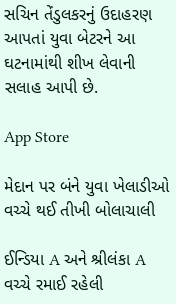સચિન તેંડુલકરનું ઉદાહરણ આપતાં યુવા બેટરને આ ઘટનામાંથી શીખ લેવાની સલાહ આપી છે.

App Store

મેદાન પર બંને યુવા ખેલાડીઓ વચ્ચે થઈ તીખી બોલાચાલી

ઈન્ડિયા A અને શ્રીલંકા A વચ્ચે રમાઈ રહેલી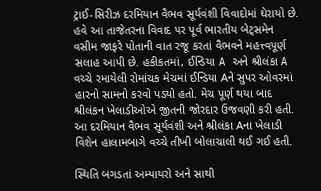ટ્રાઈ-સિરીઝ દરમિયાન વૈભવ સૂર્યવંશી વિવાદોમાં ઘેરાયો છે. હવે આ તાજેતરના વિવાદ પર પૂર્વ ભારતીય બેટ્સમેન વસીમ જાફરે પોતાની વાત રજૂ કરતાં વૈભવને મહત્ત્વપૂર્ણ સલાહ આપી છે. હકીકતમાં, ઈન્ડિયા A અને શ્રીલંકા A વચ્ચે રમાયેલી રોમાંચક મેચમાં ઈન્ડિયા Aને સુપર ઓવરમાં હારનો સામનો કરવો પડ્યો હતો. મેચ પૂર્ણ થયા બાદ શ્રીલંકન ખેલાડીઓએ જીતની જોરદાર ઉજવણી કરી હતી. આ દરમિયાન વૈભવ સૂર્યવંશી અને શ્રીલંકા Aના ખેલાડી વિશેન હાલામબાગે વચ્ચે તીખી બોલાચાલી થઈ ગઈ હતી.

સ્થિતિ બગડતાં અમ્પાયરો અને સાથી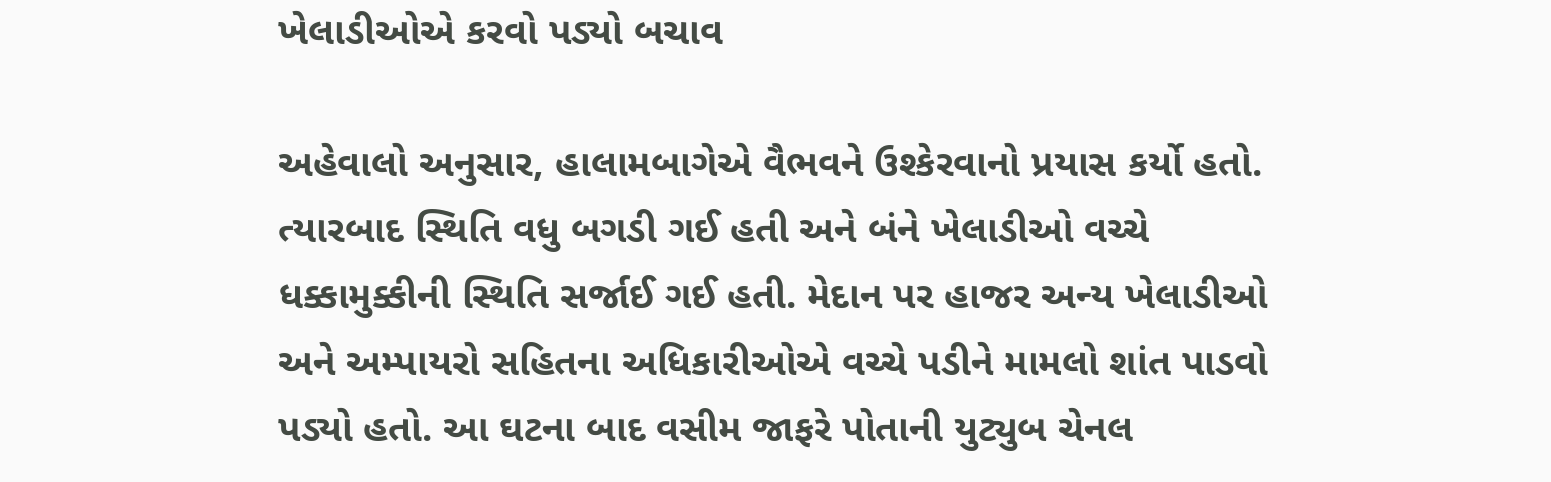ખેલાડીઓએ કરવો પડ્યો બચાવ

અહેવાલો અનુસાર, હાલામબાગેએ વૈભવને ઉશ્કેરવાનો પ્રયાસ કર્યો હતો. ત્યારબાદ સ્થિતિ વધુ બગડી ગઈ હતી અને બંને ખેલાડીઓ વચ્ચે ધક્કામુક્કીની સ્થિતિ સર્જાઈ ગઈ હતી. મેદાન પર હાજર અન્ય ખેલાડીઓ અને અમ્પાયરો સહિતના અધિકારીઓએ વચ્ચે પડીને મામલો શાંત પાડવો પડ્યો હતો. આ ઘટના બાદ વસીમ જાફરે પોતાની યુટ્યુબ ચેનલ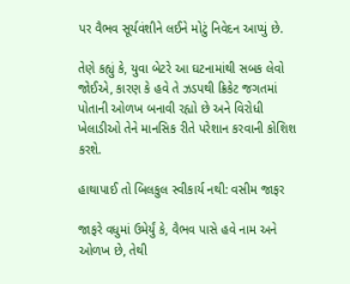પર વૈભવ સૂર્યવંશીને લઈને મોટું નિવેદન આપ્યું છે.

તેણે કહ્યું કે, યુવા બેટરે આ ઘટનામાંથી સબક લેવો જોઈએ, કારણ કે હવે તે ઝડપથી ક્રિકેટ જગતમાં પોતાની ઓળખ બનાવી રહ્યો છે અને વિરોધી ખેલાડીઓ તેને માનસિક રીતે પરેશાન કરવાની કોશિશ કરશે.

હાથાપાઈ તો બિલકુલ સ્વીકાર્ય નથી: વસીમ જાફર

જાફરે વધુમાં ઉમેર્યું કે, વૈભવ પાસે હવે નામ અને ઓળખ છે, તેથી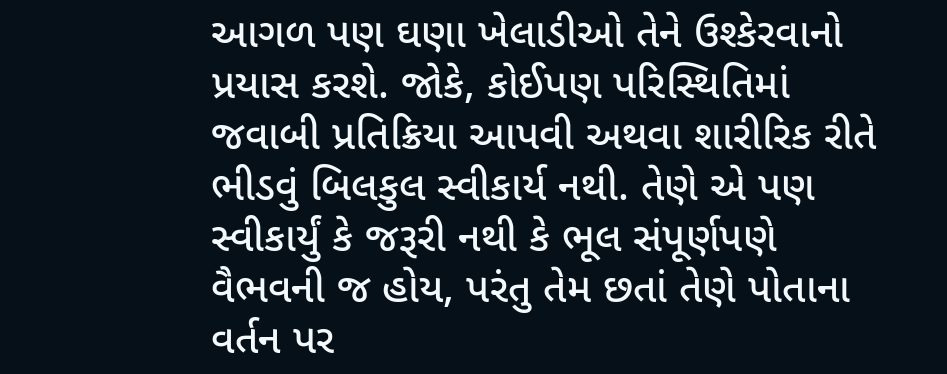આગળ પણ ઘણા ખેલાડીઓ તેને ઉશ્કેરવાનો પ્રયાસ કરશે. જોકે, કોઈપણ પરિસ્થિતિમાં જવાબી પ્રતિક્રિયા આપવી અથવા શારીરિક રીતે ભીડવું બિલકુલ સ્વીકાર્ય નથી. તેણે એ પણ સ્વીકાર્યું કે જરૂરી નથી કે ભૂલ સંપૂર્ણપણે વૈભવની જ હોય, પરંતુ તેમ છતાં તેણે પોતાના વર્તન પર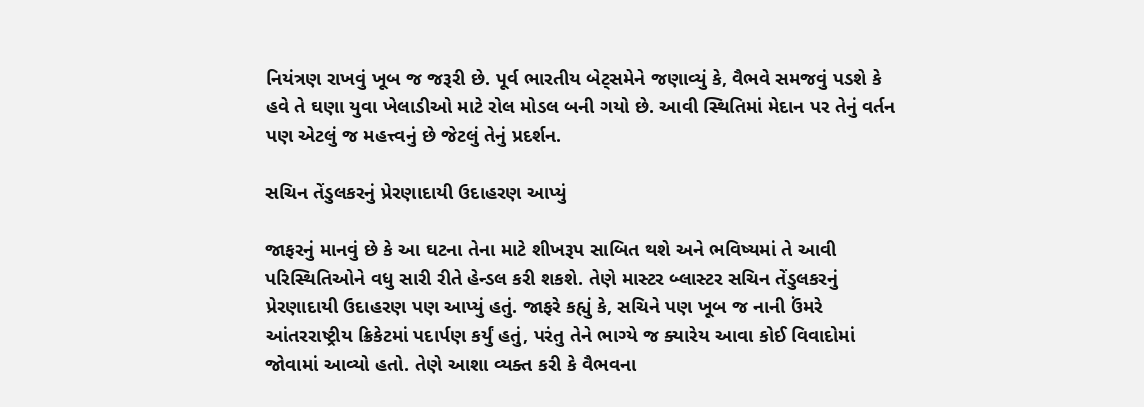નિયંત્રણ રાખવું ખૂબ જ જરૂરી છે. પૂર્વ ભારતીય બેટ્સમેને જણાવ્યું કે, વૈભવે સમજવું પડશે કે હવે તે ઘણા યુવા ખેલાડીઓ માટે રોલ મોડલ બની ગયો છે. આવી સ્થિતિમાં મેદાન પર તેનું વર્તન પણ એટલું જ મહત્ત્વનું છે જેટલું તેનું પ્રદર્શન.

સચિન તેંડુલકરનું પ્રેરણાદાયી ઉદાહરણ આપ્યું

જાફરનું માનવું છે કે આ ઘટના તેના માટે શીખરૂપ સાબિત થશે અને ભવિષ્યમાં તે આવી પરિસ્થિતિઓને વધુ સારી રીતે હેન્ડલ કરી શકશે. તેણે માસ્ટર બ્લાસ્ટર સચિન તેંડુલકરનું પ્રેરણાદાયી ઉદાહરણ પણ આપ્યું હતું. જાફરે કહ્યું કે, સચિને પણ ખૂબ જ નાની ઉંમરે આંતરરાષ્ટ્રીય ક્રિકેટમાં પદાર્પણ કર્યું હતું, પરંતુ તેને ભાગ્યે જ ક્યારેય આવા કોઈ વિવાદોમાં જોવામાં આવ્યો હતો. તેણે આશા વ્યક્ત કરી કે વૈભવના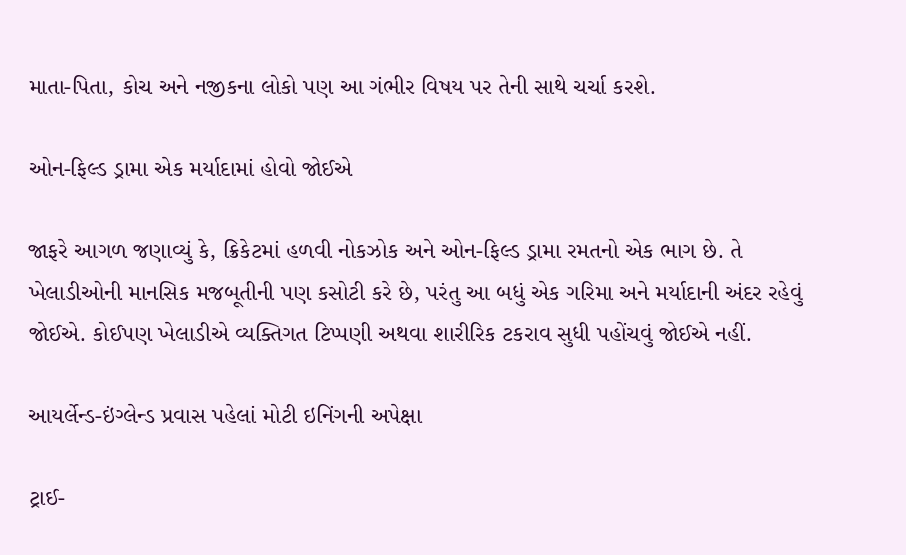માતા-પિતા, કોચ અને નજીકના લોકો પણ આ ગંભીર વિષય પર તેની સાથે ચર્ચા કરશે.

ઓન-ફિલ્ડ ડ્રામા એક મર્યાદામાં હોવો જોઈએ

જાફરે આગળ જણાવ્યું કે, ક્રિકેટમાં હળવી નોકઝોક અને ઓન-ફિલ્ડ ડ્રામા રમતનો એક ભાગ છે. તે ખેલાડીઓની માનસિક મજબૂતીની પણ કસોટી કરે છે, પરંતુ આ બધું એક ગરિમા અને મર્યાદાની અંદર રહેવું જોઈએ. કોઈપણ ખેલાડીએ વ્યક્તિગત ટિપ્પણી અથવા શારીરિક ટકરાવ સુધી પહોંચવું જોઈએ નહીં.

આયર્લેન્ડ-ઇંગ્લેન્ડ પ્રવાસ પહેલાં મોટી ઇનિંગની અપેક્ષા

ટ્રાઈ-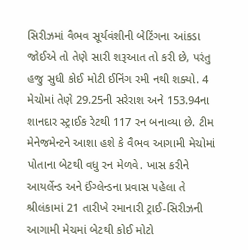સિરીઝમાં વૈભવ સૂર્યવંશીની બેટિંગના આંકડા જોઈએ તો તેણે સારી શરૂઆત તો કરી છે, પરંતુ હજુ સુધી કોઈ મોટી ઈનિંગ રમી નથી શક્યો. 4 મેચોમાં તેણે 29.25ની સરેરાશ અને 153.94ના શાનદાર સ્ટ્રાઈક રેટથી 117 રન બનાવ્યા છે. ટીમ મેનેજમેન્ટને આશા હશે કે વૈભવ આગામી મેચોમાં પોતાના બેટથી વધુ રન મેળવે. ખાસ કરીને આયર્લેન્ડ અને ઈંગ્લેન્ડના પ્રવાસ પહેલા તે શ્રીલંકામાં 21 તારીખે રમાનારી ટ્રાઈ-સિરીઝની આગામી મેચમાં બેટથી કોઈ મોટો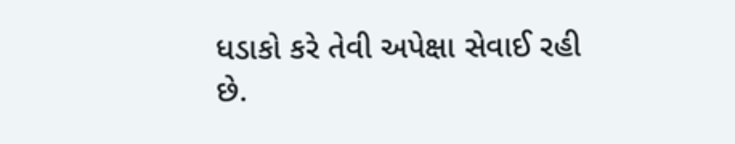ધડાકો કરે તેવી અપેક્ષા સેવાઈ રહી છે.